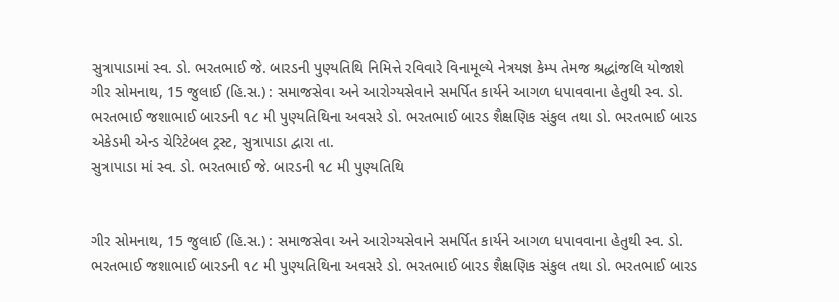સુત્રાપાડામાં સ્વ. ડો. ભરતભાઈ જે. બારડની પુણ્યતિથિ નિમિત્તે રવિવારે વિનામૂલ્યે નેત્રયજ્ઞ કેમ્પ તેમજ શ્રદ્ધાંજલિ યોજાશે
ગીર સોમનાથ, 15 જુલાઈ (હિ.સ.) : સમાજસેવા અને આરોગ્યસેવાને સમર્પિત કાર્યને આગળ ધપાવવાના હેતુથી સ્વ. ડો. ભરતભાઈ જશાભાઈ બારડની ૧૮ મી પુણ્યતિથિના અવસરે ડો. ભરતભાઈ બારડ શૈક્ષણિક સંકુલ તથા ડો. ભરતભાઈ બારડ એકેડમી એન્ડ ચેરિટેબલ ટ્રસ્ટ, સુત્રાપાડા દ્વારા તા.
સુત્રાપાડા માં સ્વ. ડો. ભરતભાઈ જે. બારડની ૧૮ મી પુણ્યતિથિ


ગીર સોમનાથ, 15 જુલાઈ (હિ.સ.) : સમાજસેવા અને આરોગ્યસેવાને સમર્પિત કાર્યને આગળ ધપાવવાના હેતુથી સ્વ. ડો. ભરતભાઈ જશાભાઈ બારડની ૧૮ મી પુણ્યતિથિના અવસરે ડો. ભરતભાઈ બારડ શૈક્ષણિક સંકુલ તથા ડો. ભરતભાઈ બારડ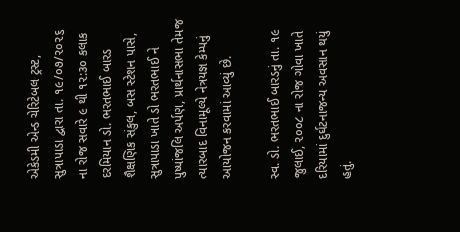એકેડમી એન્ડ ચેરિટેબલ ટ્રસ્ટ, સુત્રાપાડા દ્વારા તા. ૧૯/૦૭/૨૦૨૬ ના રોજ સવારે ૯ થી ૧૨:૩૦ કલાક દરમિયાન ડો. ભરતભાઈ બારડ શૈક્ષણિક સંકુલ, બસ સ્ટેશન પાસે, સુત્રાપાડા ખાતે ડો ભરતભાઈ ને પુષ્પાંજલિ અર્પણ, પ્રાર્થનાસભા તેમજ ત્યારબાદ વિનામૂલ્યે નેત્રયજ્ઞ કેમ્પનું આયોજન કરવામાં આવ્યું છે.

સ્વ. ડો. ભરતભાઈ બારડનું તા. ૧૯ જુલાઈ, ૨૦૦૮ ના રોજ ગોવા ખાતે દરિયામાં દુર્ઘટનાજન્ય અવસાન થયું હતું.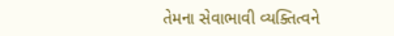તેમના સેવાભાવી વ્યક્તિત્વને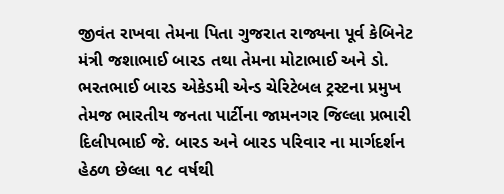જીવંત રાખવા તેમના પિતા ગુજરાત રાજ્યના પૂર્વ કેબિનેટ મંત્રી જશાભાઈ બારડ તથા તેમના મોટાભાઈ અને ડો. ભરતભાઈ બારડ એકેડમી એન્ડ ચેરિટેબલ ટ્રસ્ટના પ્રમુખ તેમજ ભારતીય જનતા પાર્ટીના જામનગર જિલ્લા પ્રભારી દિલીપભાઈ જે. બારડ અને બારડ પરિવાર ના માર્ગદર્શન હેઠળ છેલ્લા ૧૮ વર્ષથી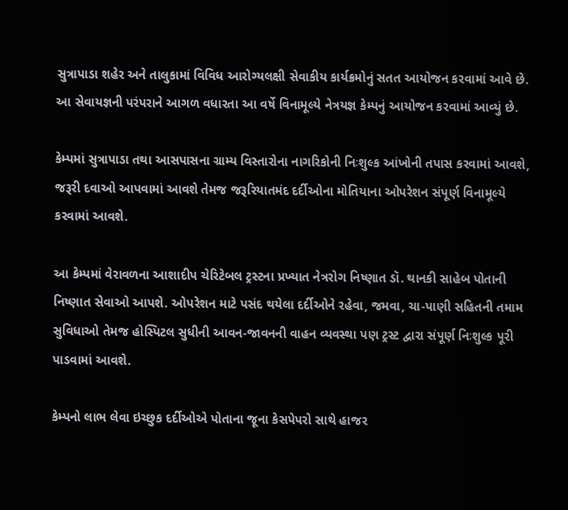સુત્રાપાડા શહેર અને તાલુકામાં વિવિધ આરોગ્યલક્ષી સેવાકીય કાર્યક્રમોનું સતત આયોજન કરવામાં આવે છે. આ સેવાયજ્ઞની પરંપરાને આગળ વધારતા આ વર્ષે વિનામૂલ્યે નેત્રયજ્ઞ કેમ્પનું આયોજન કરવામાં આવ્યું છે.

કેમ્પમાં સુત્રાપાડા તથા આસપાસના ગ્રામ્ય વિસ્તારોના નાગરિકોની નિઃશુલ્ક આંખોની તપાસ કરવામાં આવશે, જરૂરી દવાઓ આપવામાં આવશે તેમજ જરૂરિયાતમંદ દર્દીઓના મોતિયાના ઓપરેશન સંપૂર્ણ વિનામૂલ્યે કરવામાં આવશે.

આ કેમ્પમાં વેરાવળના આશાદીપ ચેરિટેબલ ટ્રસ્ટના પ્રખ્યાત નેત્રરોગ નિષ્ણાત ડૉ. થાનકી સાહેબ પોતાની નિષ્ણાત સેવાઓ આપશે. ઓપરેશન માટે પસંદ થયેલા દર્દીઓને રહેવા, જમવા, ચા-પાણી સહિતની તમામ સુવિધાઓ તેમજ હોસ્પિટલ સુધીની આવન-જાવનની વાહન વ્યવસ્થા પણ ટ્રસ્ટ દ્વારા સંપૂર્ણ નિઃશુલ્ક પૂરી પાડવામાં આવશે.

કેમ્પનો લાભ લેવા ઇચ્છુક દર્દીઓએ પોતાના જૂના કેસપેપરો સાથે હાજર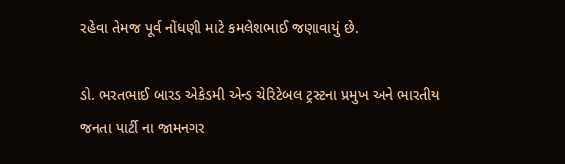રહેવા તેમજ પૂર્વ નોંધણી માટે કમલેશભાઈ જણાવાયું છે.

ડો. ભરતભાઈ બારડ એકેડમી એન્ડ ચેરિટેબલ ટ્રસ્ટના પ્રમુખ અને ભારતીય જનતા પાર્ટી ના જામનગર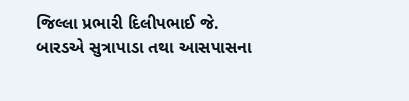જિલ્લા પ્રભારી દિલીપભાઈ જે. બારડએ સુત્રાપાડા તથા આસપાસના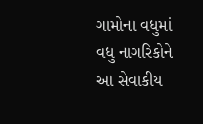ગામોના વધુમાં વધુ નાગરિકોને આ સેવાકીય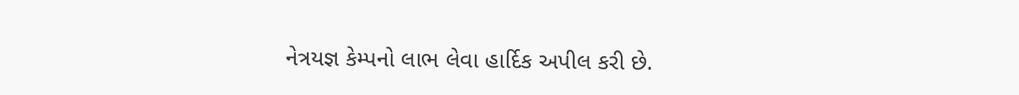નેત્રયજ્ઞ કેમ્પનો લાભ લેવા હાર્દિક અપીલ કરી છે.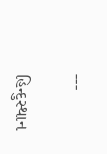---

હિન્દુસ્થાન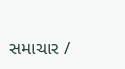સમાચાર /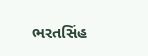ભરતસિંહ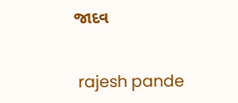જાદવ


 rajesh pande